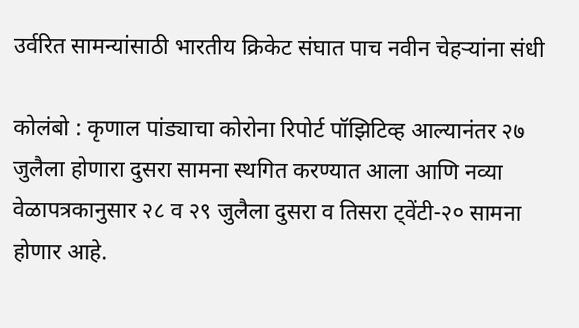उर्वरित सामन्यांसाठी भारतीय क्रिकेट संघात पाच नवीन चेहऱ्यांना संधी

कोलंबो : कृणाल पांड्याचा कोरोना रिपोर्ट पॉझिटिव्ह आल्यानंतर २७ जुलैला होणारा दुसरा सामना स्थगित करण्यात आला आणि नव्या वेळापत्रकानुसार २८ व २९ जुलैला दुसरा व तिसरा ट्वेंटी-२० सामना होणार आहे.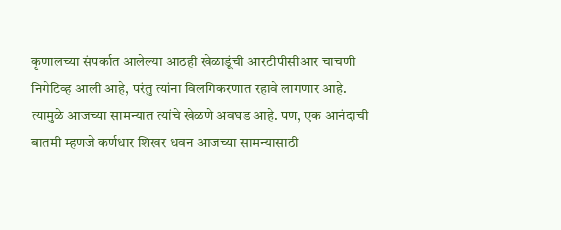कृणालच्या संपर्कात आलेल्या आठही खेळाडूंची आरटीपीसीआर चाचणी निगेटिव्ह आली आहे, परंतु त्यांना विलगिकरणात रहावे लागणार आहे. त्यामुळे आजच्या सामन्यात त्यांचे खेळणे अवघड आहे. पण, एक आनंदाची बातमी म्हणजे कर्णधार शिखर धवन आजच्या सामन्यासाठी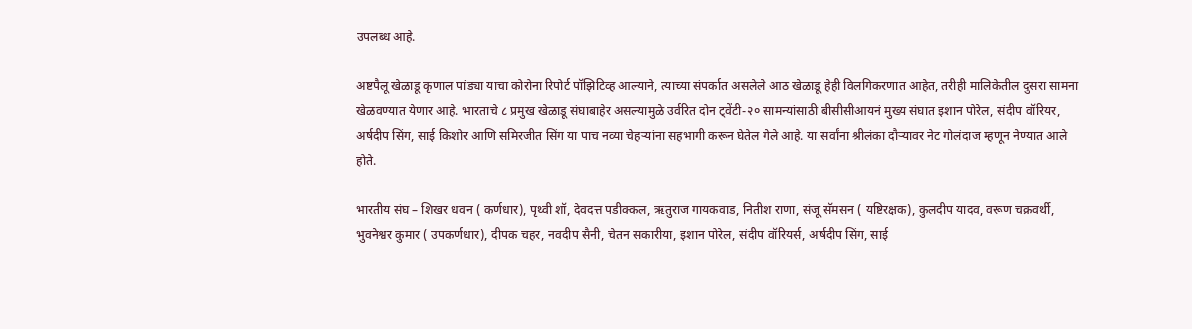उपलब्ध आहे.

अष्टपैलू खेळाडू कृणाल पांड्या याचा कोरोना रिपोर्ट पॉझिटिव्ह आल्याने, त्याच्या संपर्कात असलेले आठ खेळाडू हेही विलगिकरणात आहेत, तरीही मालिकेतील दुसरा सामना खेळवण्यात येणार आहे. भारताचे ८ प्रमुख खेळाडू संघाबाहेर असल्यामुळे उर्वरित दोन ट्वेंटी-२० सामन्यांसाठी बीसीसीआयनं मुख्य संघात इशान पोरेल, संदीप वॉरियर, अर्षदीप सिंग, साई किशोर आणि समिरजीत सिंग या पाच नव्या चेहऱ्यांना सहभागी करून घेतेल गेले आहे. या सर्वांना श्रीलंका दौऱ्यावर नेट गोलंदाज म्हणून नेण्यात आले होते.

भारतीय संघ – शिखर धवन ( कर्णधार), पृथ्वी शॉ, देवदत्त पडीक्कल, ऋतुराज गायकवाड, नितीश राणा, संजू सॅमसन ( यष्टिरक्षक), कुलदीप यादव, वरूण चक्रवर्थी, भुवनेश्वर कुमार ( उपकर्णधार), दीपक चहर, नवदीप सैनी, चेतन सकारीया, इशान पोरेल, संदीप वॉरियर्स, अर्षदीप सिंग, साई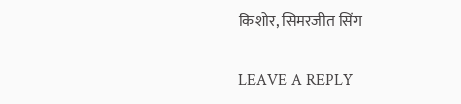किशोर, सिमरजीत सिंग

LEAVE A REPLY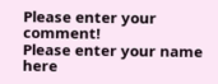Please enter your comment!
Please enter your name here